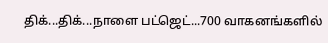திக்...திக்...நாளை பட்ஜெட்...700 வாகனங்களில்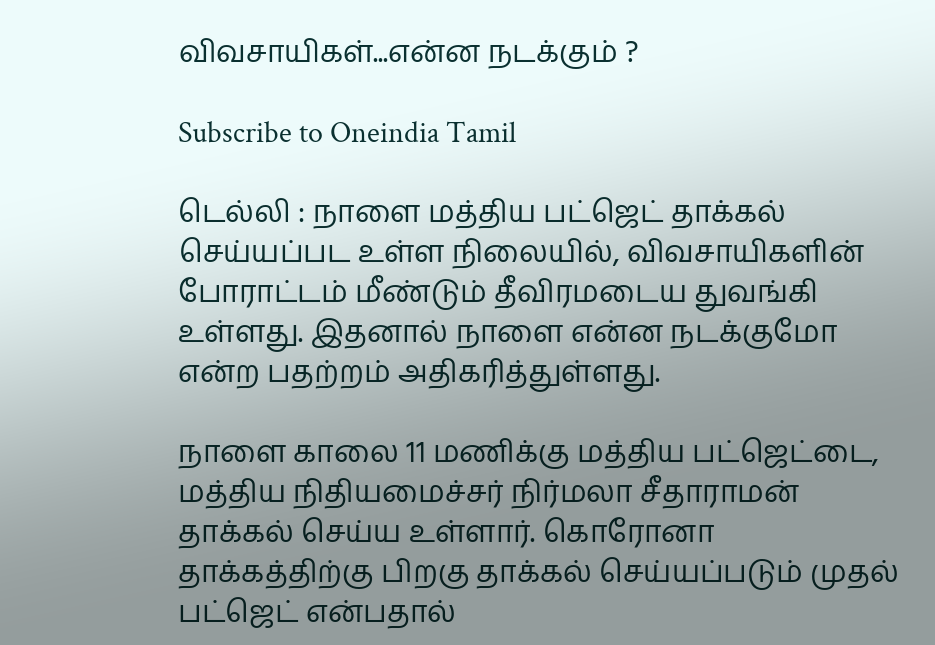விவசாயிகள்...என்ன நடக்கும் ?

Subscribe to Oneindia Tamil

டெல்லி : நாளை மத்திய பட்ஜெட் தாக்கல் செய்யப்பட உள்ள நிலையில், விவசாயிகளின் போராட்டம் மீண்டும் தீவிரமடைய துவங்கி உள்ளது. இதனால் நாளை என்ன நடக்குமோ என்ற பதற்றம் அதிகரித்துள்ளது.

நாளை காலை 11 மணிக்கு மத்திய பட்ஜெட்டை, மத்திய நிதியமைச்சர் நிர்மலா சீதாராமன் தாக்கல் செய்ய உள்ளார். கொரோனா தாக்கத்திற்கு பிறகு தாக்கல் செய்யப்படும் முதல் பட்ஜெட் என்பதால்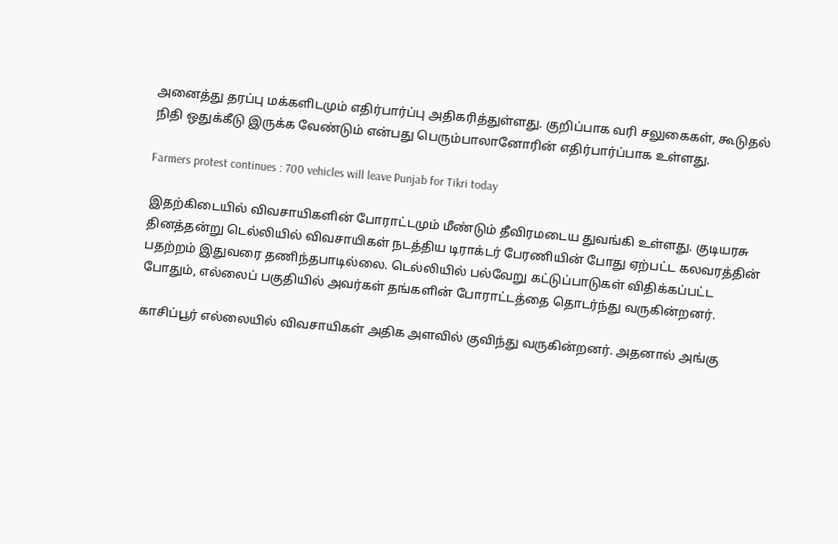அனைத்து தரப்பு மக்களிடமும் எதிர்பார்ப்பு அதிகரித்துள்ளது. குறிப்பாக வரி சலுகைகள், கூடுதல் நிதி ஒதுக்கீடு இருக்க வேண்டும் என்பது பெரும்பாலானோரின் எதிர்பார்ப்பாக உள்ளது.

Farmers protest continues : 700 vehicles will leave Punjab for Tikri today

இதற்கிடையில் விவசாயிகளின் போராட்டமும் மீண்டும் தீவிரமடைய துவங்கி உள்ளது. குடியரசு தினத்தன்று டெல்லியில் விவசாயிகள் நடத்திய டிராக்டர் பேரணியின் போது ஏற்பட்ட கலவரத்தின் பதற்றம் இதுவரை தணிந்தபாடில்லை. டெல்லியில் பல்வேறு கட்டுப்பாடுகள் விதிக்கப்பட்ட போதும், எல்லைப் பகுதியில் அவர்கள் தங்களின் போராட்டத்தை தொடர்ந்து வருகின்றனர்.

காசிப்பூர் எல்லையில் விவசாயிகள் அதிக அளவில் குவிந்து வருகின்றனர். அதனால் அங்கு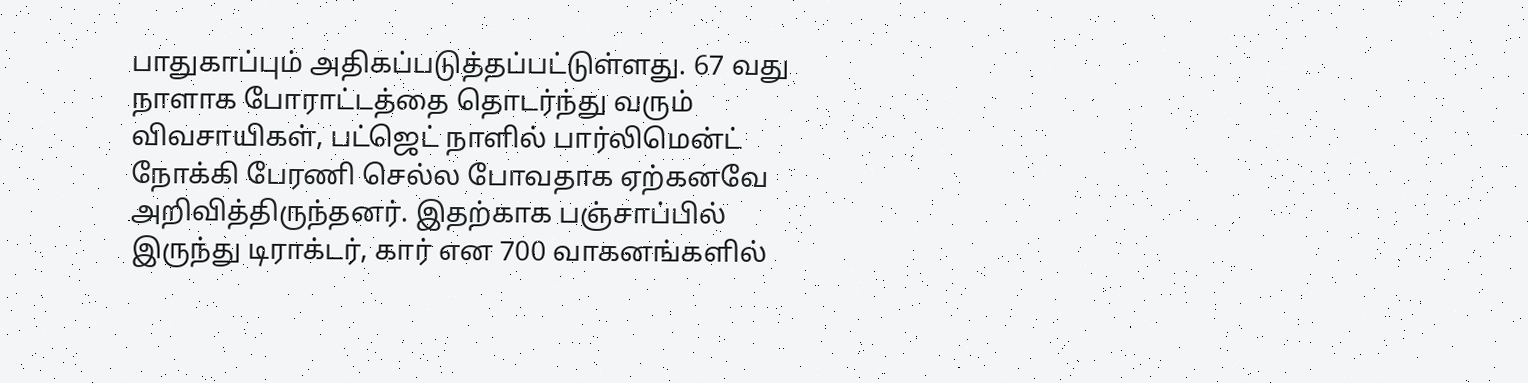பாதுகாப்பும் அதிகப்படுத்தப்பட்டுள்ளது. 67 வது நாளாக போராட்டத்தை தொடர்ந்து வரும் விவசாயிகள், பட்ஜெட் நாளில் பார்லிமென்ட் நோக்கி பேரணி செல்ல போவதாக ஏற்கனவே அறிவித்திருந்தனர். இதற்காக பஞ்சாப்பில் இருந்து டிராக்டர், கார் என 700 வாகனங்களில்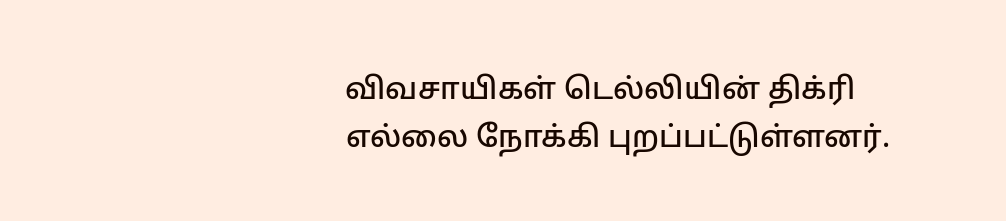விவசாயிகள் டெல்லியின் திக்ரி எல்லை நோக்கி புறப்பட்டுள்ளனர்.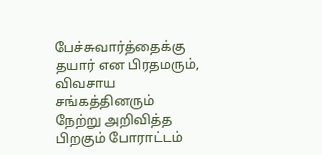பேச்சுவார்த்தைக்கு தயார் என பிரதமரும், விவசாய சங்கத்தினரும் நேற்று அறிவித்த பிறகும் போராட்டம்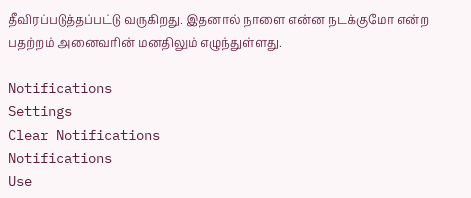தீவிரப்படுத்தப்பட்டு வருகிறது. இதனால் நாளை என்ன நடக்குமோ என்ற பதற்றம் அனைவரின் மனதிலும் எழுந்துள்ளது.

Notifications
Settings
Clear Notifications
Notifications
Use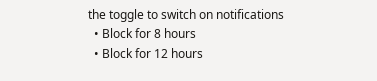the toggle to switch on notifications
  • Block for 8 hours
  • Block for 12 hours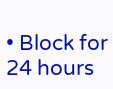• Block for 24 hours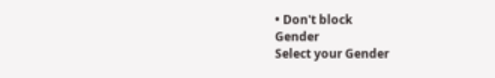• Don't block
Gender
Select your Gender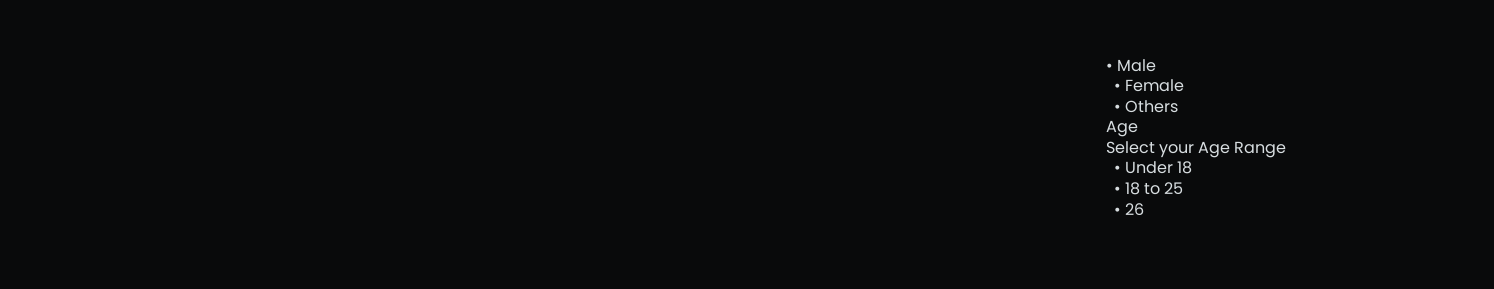• Male
  • Female
  • Others
Age
Select your Age Range
  • Under 18
  • 18 to 25
  • 26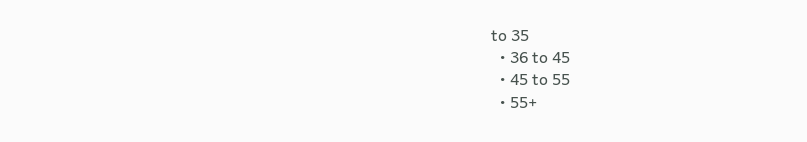to 35
  • 36 to 45
  • 45 to 55
  • 55+